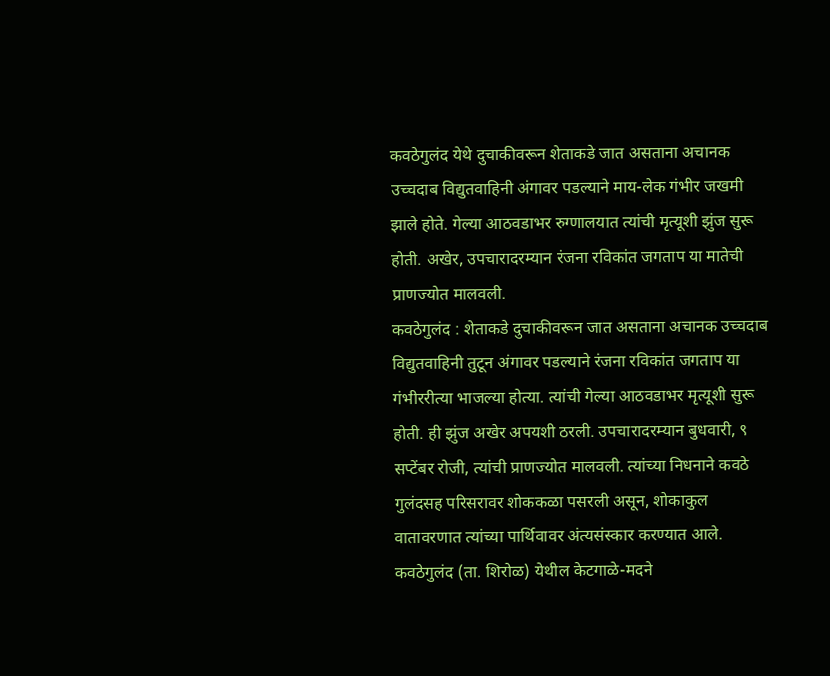कवठेगुलंद येथे दुचाकीवरून शेताकडे जात असताना अचानक उच्चदाब विद्युतवाहिनी अंगावर पडल्याने माय-लेक गंभीर जखमी झाले होते. गेल्या आठवडाभर रुग्णालयात त्यांची मृत्यूशी झुंज सुरू होती. अखेर, उपचारादरम्यान रंजना रविकांत जगताप या मातेची प्राणज्योत मालवली.
कवठेगुलंद : शेताकडे दुचाकीवरून जात असताना अचानक उच्चदाब विद्युतवाहिनी तुटून अंगावर पडल्याने रंजना रविकांत जगताप या गंभीररीत्या भाजल्या होत्या. त्यांची गेल्या आठवडाभर मृत्यूशी सुरू होती. ही झुंज अखेर अपयशी ठरली. उपचारादरम्यान बुधवारी, ९ सप्टेंबर रोजी, त्यांची प्राणज्योत मालवली. त्यांच्या निधनाने कवठे गुलंदसह परिसरावर शोककळा पसरली असून, शोकाकुल वातावरणात त्यांच्या पार्थिवावर अंत्यसंस्कार करण्यात आले.
कवठेगुलंद (ता. शिरोळ) येथील केटगाळे-मदने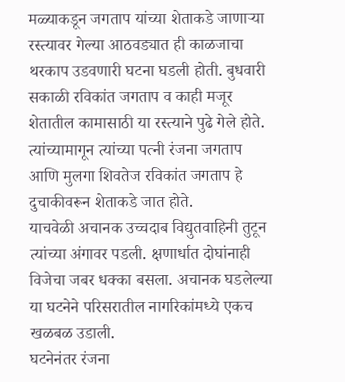मळ्याकडून जगताप यांच्या शेताकडे जाणाऱ्या रस्त्यावर गेल्या आठवड्यात ही काळजाचा थरकाप उडवणारी घटना घडली होती. बुधवारी सकाळी रविकांत जगताप व काही मजूर शेतातील कामासाठी या रस्त्याने पुढे गेले होते. त्यांच्यामागून त्यांच्या पत्नी रंजना जगताप आणि मुलगा शिवतेज रविकांत जगताप हे दुचाकीवरून शेताकडे जात होते.
याचवेळी अचानक उच्चदाब विद्युतवाहिनी तुटून त्यांच्या अंगावर पडली. क्षणार्धात दोघांनाही विजेचा जबर धक्का बसला. अचानक घडलेल्या या घटनेने परिसरातील नागरिकांमध्ये एकच खळबळ उडाली.
घटनेनंतर रंजना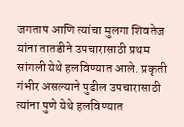जगताप आणि त्यांचा मुलगा शिवतेज यांना तातडीने उपचारासाठी प्रथम सांगली येथे हलविण्यात आले. प्रकृती गंभीर असल्याने पुढील उपचारासाठी त्यांना पुणे येथे हलविण्यात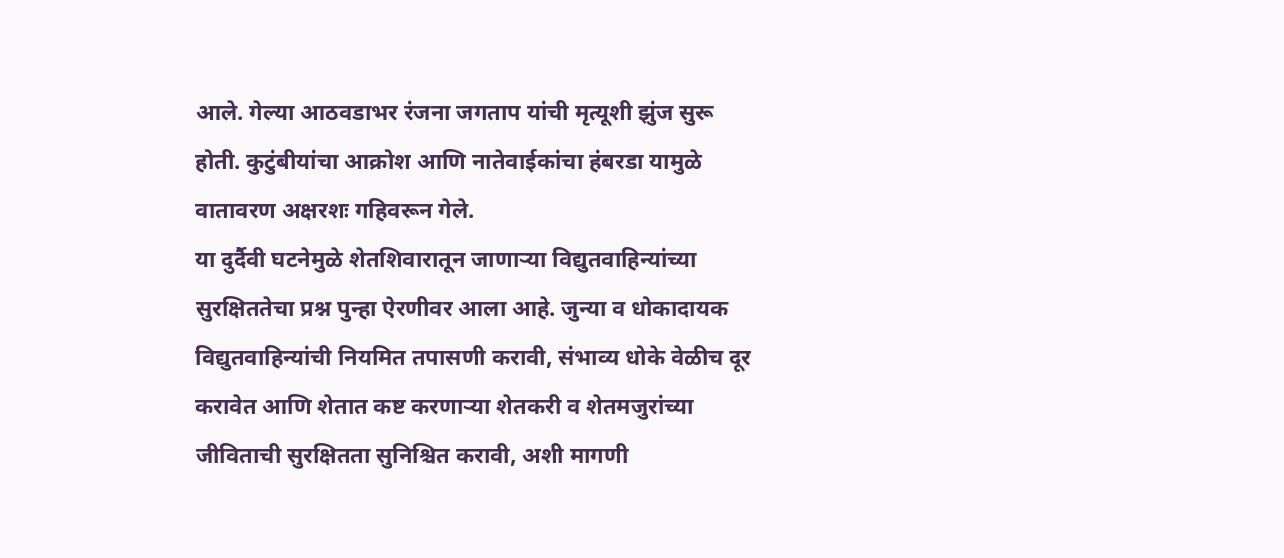आले. गेल्या आठवडाभर रंजना जगताप यांची मृत्यूशी झुंज सुरू होती. कुटुंबीयांचा आक्रोश आणि नातेवाईकांचा हंबरडा यामुळे वातावरण अक्षरशः गहिवरून गेले.
या दुर्दैवी घटनेमुळे शेतशिवारातून जाणाऱ्या विद्युतवाहिन्यांच्या सुरक्षिततेचा प्रश्न पुन्हा ऐरणीवर आला आहे. जुन्या व धोकादायक विद्युतवाहिन्यांची नियमित तपासणी करावी, संभाव्य धोके वेळीच दूर करावेत आणि शेतात कष्ट करणाऱ्या शेतकरी व शेतमजुरांच्या जीविताची सुरक्षितता सुनिश्चित करावी, अशी मागणी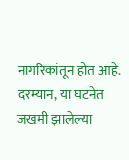नागरिकांतून होत आहे. दरम्यान, या घटनेत जखमी झालेल्या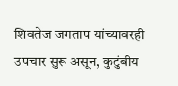शिवतेज जगताप यांच्यावरही उपचार सुरू असून, कुटुंबीय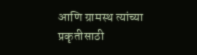आणि ग्रामस्थ त्यांच्या प्रकृतीसाठी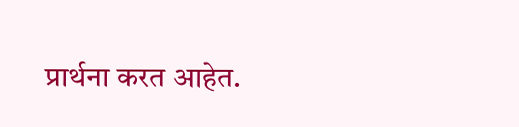प्रार्थना करत आहेत.